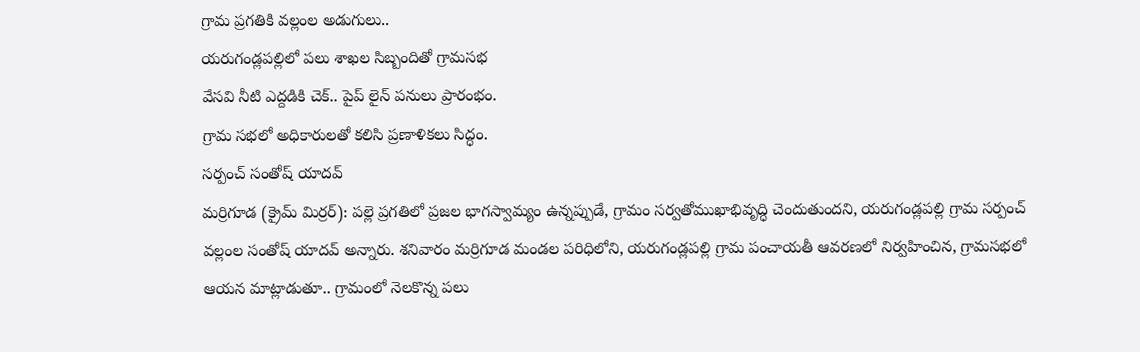గ్రామ ప్రగతికి వల్లంల అడుగులు..
యరుగండ్లపల్లిలో పలు శాఖల సిబ్బందితో గ్రామసభ
వేసవి నీటి ఎద్దడికి చెక్.. పైప్ లైన్ పనులు ప్రారంభం.
గ్రామ సభలో అధికారులతో కలిసి ప్రణాళికలు సిద్ధం.
సర్పంచ్ సంతోష్ యాదవ్
మర్రిగూడ (క్రైమ్ మిర్రర్): పల్లె ప్రగతిలో ప్రజల భాగస్వామ్యం ఉన్నప్పుడే, గ్రామం సర్వతోముఖాభివృద్ధి చెందుతుందని, యరుగండ్లపల్లి గ్రామ సర్పంచ్ వల్లంల సంతోష్ యాదవ్ అన్నారు. శనివారం మర్రిగూడ మండల పరిధిలోని, యరుగండ్లపల్లి గ్రామ పంచాయతీ ఆవరణలో నిర్వహించిన, గ్రామసభలో ఆయన మాట్లాడుతూ.. గ్రామంలో నెలకొన్న పలు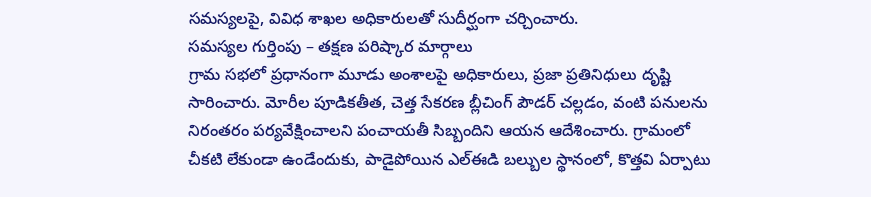సమస్యలపై, వివిధ శాఖల అధికారులతో సుదీర్ఘంగా చర్చించారు.
సమస్యల గుర్తింపు – తక్షణ పరిష్కార మార్గాలు
గ్రామ సభలో ప్రధానంగా మూడు అంశాలపై అధికారులు, ప్రజా ప్రతినిధులు దృష్టి సారించారు. మోరీల పూడికతీత, చెత్త సేకరణ బ్లీచింగ్ పౌడర్ చల్లడం, వంటి పనులను నిరంతరం పర్యవేక్షించాలని పంచాయతీ సిబ్బందిని ఆయన ఆదేశించారు. గ్రామంలో చీకటి లేకుండా ఉండేందుకు, పాడైపోయిన ఎల్ఈడి బల్బుల స్థానంలో, కొత్తవి ఏర్పాటు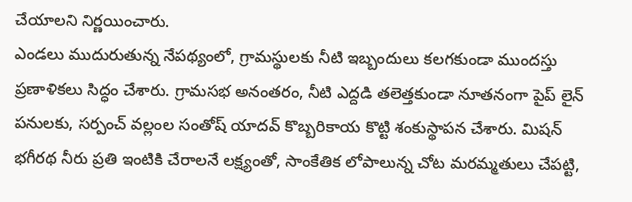చేయాలని నిర్ణయించారు.
ఎండలు ముదురుతున్న నేపథ్యంలో, గ్రామస్థులకు నీటి ఇబ్బందులు కలగకుండా ముందస్తు ప్రణాళికలు సిద్ధం చేశారు. గ్రామసభ అనంతరం, నీటి ఎద్దడి తలెత్తకుండా నూతనంగా పైప్ లైన్ పనులకు, సర్పంచ్ వల్లంల సంతోష్ యాదవ్ కొబ్బరికాయ కొట్టి శంకుస్థాపన చేశారు. మిషన్ భగీరథ నీరు ప్రతి ఇంటికి చేరాలనే లక్ష్యంతో, సాంకేతిక లోపాలున్న చోట మరమ్మతులు చేపట్టి,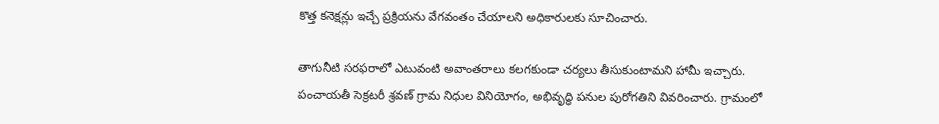కొత్త కనెక్షన్లు ఇచ్చే ప్రక్రియను వేగవంతం చేయాలని అధికారులకు సూచించారు.

తాగునీటి సరఫరాలో ఎటువంటి అవాంతరాలు కలగకుండా చర్యలు తీసుకుంటామని హామీ ఇచ్చారు. పంచాయతీ సెక్రటరీ శ్రవణ్ గ్రామ నిధుల వినియోగం, అభివృద్ధి పనుల పురోగతిని వివరించారు. గ్రామంలో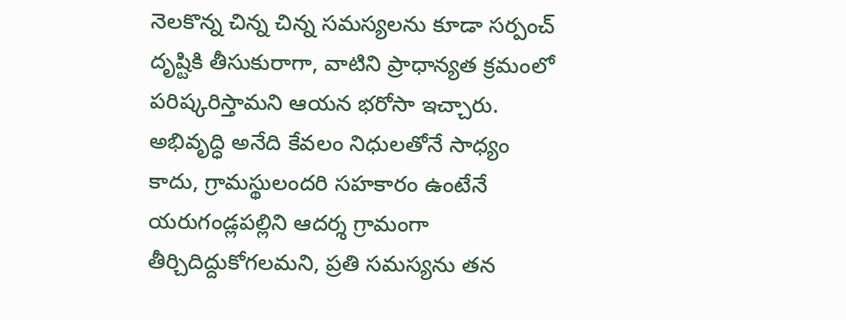నెలకొన్న చిన్న చిన్న సమస్యలను కూడా సర్పంచ్ దృష్టికి తీసుకురాగా, వాటిని ప్రాధాన్యత క్రమంలో పరిష్కరిస్తామని ఆయన భరోసా ఇచ్చారు. అభివృద్ధి అనేది కేవలం నిధులతోనే సాధ్యం కాదు, గ్రామస్థులందరి సహకారం ఉంటేనే యరుగండ్లపల్లిని ఆదర్శ గ్రామంగా తీర్చిదిద్దుకోగలమని, ప్రతి సమస్యను తన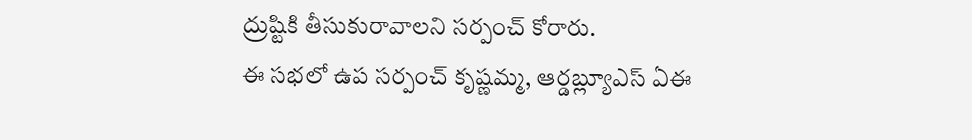ద్రుష్టికి తీసుకురావాలని సర్పంచ్ కోరారు.
ఈ సభలో ఉప సర్పంచ్ కృష్ణమ్మ, ఆర్డబ్ల్యూఎస్ ఏఈ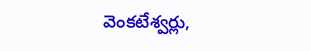వెంకటేశ్వర్లు,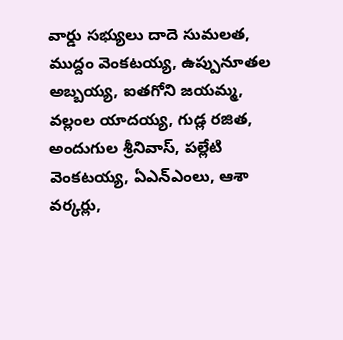వార్డు సభ్యులు దాదె సుమలత, ముద్దం వెంకటయ్య, ఉప్పునూతల అబ్బయ్య, ఐతగోని జయమ్మ, వల్లంల యాదయ్య, గుడ్ల రజిత, అందుగుల శ్రీనివాస్, పల్లేటి వెంకటయ్య, ఏఎన్ఎంలు, ఆశా వర్కర్లు,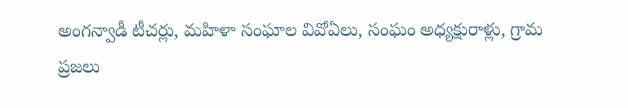అంగన్వాడీ టీచర్లు, మహిళా సంఘాల వివోఏలు, సంఘం అధ్యక్షురాళ్లు, గ్రామ ప్రజలు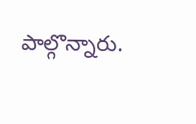పాల్గొన్నారు.